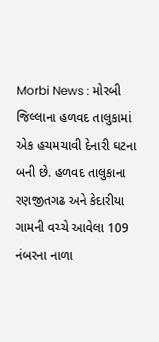Morbi News : મોરબી જિલ્લાના હળવદ તાલુકામાં એક હચમચાવી દેનારી ઘટના બની છે. હળવદ તાલુકાના રણજીતગઢ અને કેદારીયા ગામની વચ્ચે આવેલા 109 નંબરના નાળા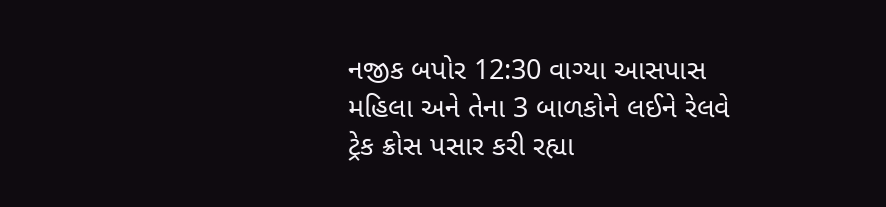નજીક બપોર 12:30 વાગ્યા આસપાસ મહિલા અને તેના 3 બાળકોને લઈને રેલવે ટ્રેક ક્રોસ પસાર કરી રહ્યા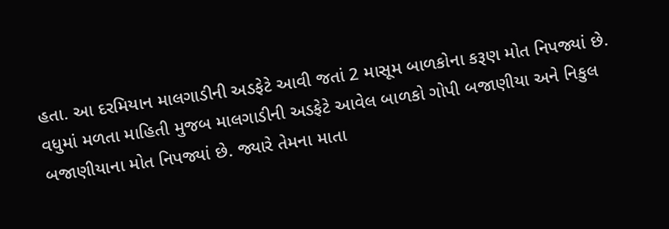હતા. આ દરમિયાન માલગાડીની અડફેટે આવી જતાં 2 માસૂમ બાળકોના કરૂણ મોત નિપજ્યાં છે.
વધુમાં મળતા માહિતી મુજબ માલગાડીની અડફેટે આવેલ બાળકો ગોપી બજાણીયા અને નિકુલ બજાણીયાના મોત નિપજ્યાં છે. જ્યારે તેમના માતા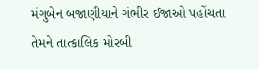મંગુબેન બજાણીયાને ગંભીર ઈજાઓ પહોંચતા તેમને તાત્કાલિક મોરબી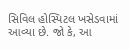સિવિલ હોસ્પિટલ ખસેડવામાં આવ્યા છે. જો કે, આ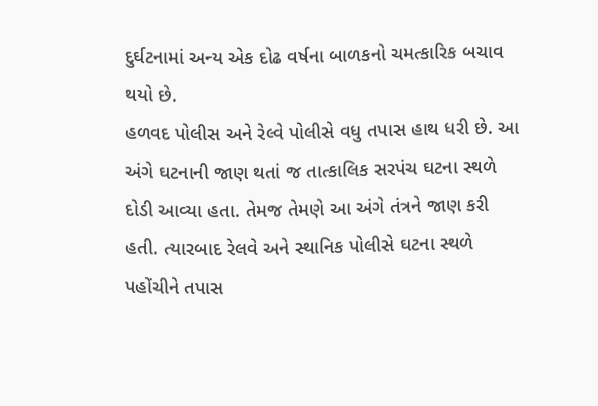દુર્ઘટનામાં અન્ય એક દોઢ વર્ષના બાળકનો ચમત્કારિક બચાવ થયો છે.
હળવદ પોલીસ અને રેલ્વે પોલીસે વધુ તપાસ હાથ ધરી છે. આ અંગે ઘટનાની જાણ થતાં જ તાત્કાલિક સરપંચ ઘટના સ્થળે દોડી આવ્યા હતા. તેમજ તેમણે આ અંગે તંત્રને જાણ કરી હતી. ત્યારબાદ રેલવે અને સ્થાનિક પોલીસે ઘટના સ્થળે પહોંચીને તપાસ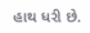હાથ ધરી છે.